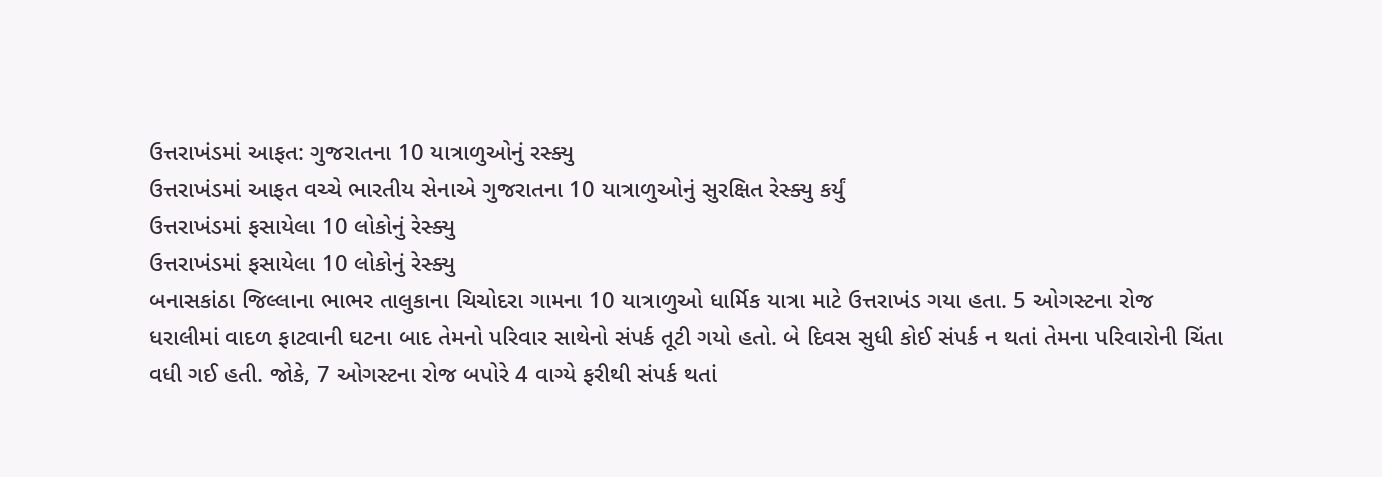ઉત્તરાખંડમાં આફત: ગુજરાતના 10 યાત્રાળુઓનું રસ્ક્યુ
ઉત્તરાખંડમાં આફત વચ્ચે ભારતીય સેનાએ ગુજરાતના 10 યાત્રાળુઓનું સુરક્ષિત રેસ્ક્યુ કર્યું
ઉત્તરાખંડમાં ફસાયેલા 10 લોકોનું રેસ્ક્યુ
ઉત્તરાખંડમાં ફસાયેલા 10 લોકોનું રેસ્ક્યુ
બનાસકાંઠા જિલ્લાના ભાભર તાલુકાના ચિચોદરા ગામના 10 યાત્રાળુઓ ધાર્મિક યાત્રા માટે ઉત્તરાખંડ ગયા હતા. 5 ઓગસ્ટના રોજ ધરાલીમાં વાદળ ફાટવાની ઘટના બાદ તેમનો પરિવાર સાથેનો સંપર્ક તૂટી ગયો હતો. બે દિવસ સુધી કોઈ સંપર્ક ન થતાં તેમના પરિવારોની ચિંતા વધી ગઈ હતી. જોકે, 7 ઓગસ્ટના રોજ બપોરે 4 વાગ્યે ફરીથી સંપર્ક થતાં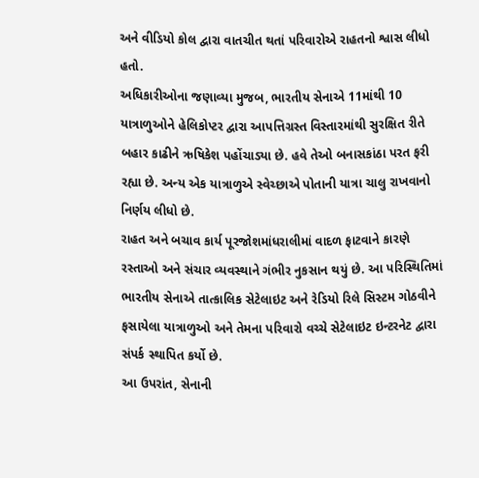અને વીડિયો કોલ દ્વારા વાતચીત થતાં પરિવારોએ રાહતનો શ્વાસ લીધો હતો.
અધિકારીઓના જણાવ્યા મુજબ, ભારતીય સેનાએ 11માંથી 10 યાત્રાળુઓને હેલિકોપ્ટર દ્વારા આપત્તિગ્રસ્ત વિસ્તારમાંથી સુરક્ષિત રીતે બહાર કાઢીને ઋષિકેશ પહોંચાડ્યા છે. હવે તેઓ બનાસકાંઠા પરત ફરી રહ્યા છે. અન્ય એક યાત્રાળુએ સ્વેચ્છાએ પોતાની યાત્રા ચાલુ રાખવાનો નિર્ણય લીધો છે.
રાહત અને બચાવ કાર્ય પૂરજોશમાંધરાલીમાં વાદળ ફાટવાને કારણે રસ્તાઓ અને સંચાર વ્યવસ્થાને ગંભીર નુકસાન થયું છે. આ પરિસ્થિતિમાં ભારતીય સેનાએ તાત્કાલિક સેટેલાઇટ અને રેડિયો રિલે સિસ્ટમ ગોઠવીને ફસાયેલા યાત્રાળુઓ અને તેમના પરિવારો વચ્ચે સેટેલાઇટ ઇન્ટરનેટ દ્વારા સંપર્ક સ્થાપિત કર્યો છે.
આ ઉપરાંત, સેનાની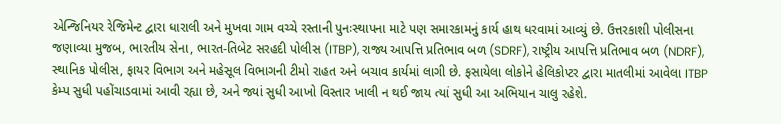એન્જિનિયર રેજિમેન્ટ દ્વારા ધારાલી અને મુખવા ગામ વચ્ચે રસ્તાની પુનઃસ્થાપના માટે પણ સમારકામનું કાર્ય હાથ ધરવામાં આવ્યું છે. ઉત્તરકાશી પોલીસના જણાવ્યા મુજબ, ભારતીય સેના, ભારત-તિબેટ સરહદી પોલીસ (ITBP), રાજ્ય આપત્તિ પ્રતિભાવ બળ (SDRF), રાષ્ટ્રીય આપત્તિ પ્રતિભાવ બળ (NDRF), સ્થાનિક પોલીસ, ફાયર વિભાગ અને મહેસૂલ વિભાગની ટીમો રાહત અને બચાવ કાર્યમાં લાગી છે. ફસાયેલા લોકોને હેલિકોપ્ટર દ્વારા માતલીમાં આવેલા ITBP કેમ્પ સુધી પહોંચાડવામાં આવી રહ્યા છે, અને જ્યાં સુધી આખો વિસ્તાર ખાલી ન થઈ જાય ત્યાં સુધી આ અભિયાન ચાલુ રહેશે.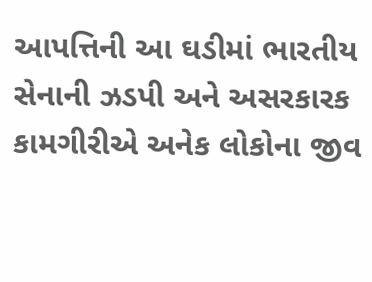આપત્તિની આ ઘડીમાં ભારતીય સેનાની ઝડપી અને અસરકારક કામગીરીએ અનેક લોકોના જીવ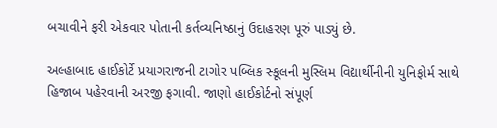બચાવીને ફરી એકવાર પોતાની કર્તવ્યનિષ્ઠાનું ઉદાહરણ પૂરું પાડ્યું છે.

અલ્હાબાદ હાઈકોર્ટે પ્રયાગરાજની ટાગોર પબ્લિક સ્કૂલની મુસ્લિમ વિદ્યાર્થીનીની યુનિફોર્મ સાથે હિજાબ પહેરવાની અરજી ફગાવી. જાણો હાઈકોર્ટનો સંપૂર્ણ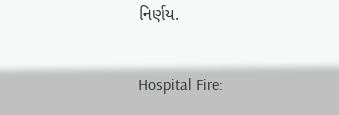નિર્ણય.

Hospital Fire: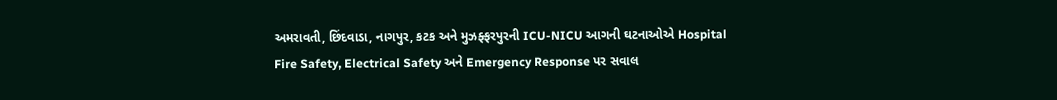અમરાવતી, છિંદવાડા, નાગપુર, કટક અને મુઝફ્ફરપુરની ICU-NICU આગની ઘટનાઓએ Hospital Fire Safety, Electrical Safety અને Emergency Response પર સવાલ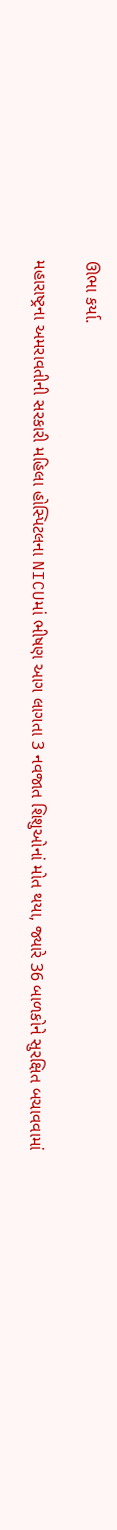ઊભા કર્યા.

મહારાષ્ટ્રના અમરાવતીની સરકારી મહિલા હોસ્પિટલના NICUમાં ભીષણ આગ લાગતા 3 નવજાત શિશુઓનાં મોત થયા, જ્યારે 36 બાળકોને સુરક્ષિત બચાવવામાં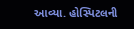આવ્યા. હોસ્પિટલની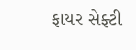ફાયર સેફ્ટી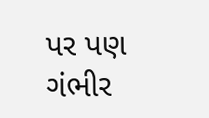પર પણ ગંભીર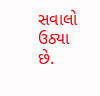સવાલો ઉઠ્યા છે.